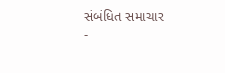સંબંધિત સમાચાર
-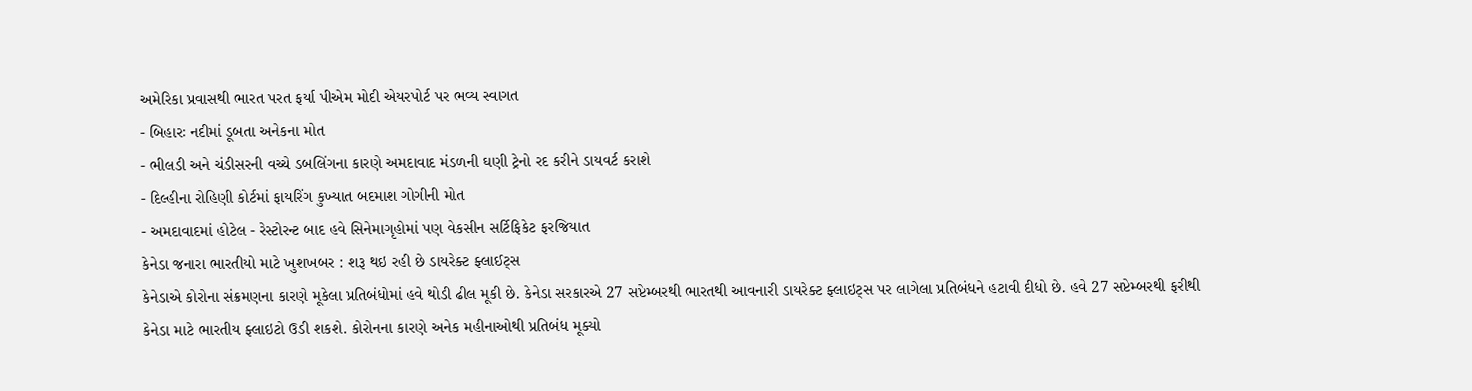અમેરિકા પ્રવાસથી ભારત પરત ફર્યા પીએમ મોદી એયરપોર્ટ પર ભવ્ય સ્વાગત
- બિહારઃ નદીમાં ડૂબતા અનેકના મોત
- ભીલડી અને ચંડીસરની વચ્ચે ડબલિંગના કારણે અમદાવાદ મંડળની ઘણી ટ્રેનો રદ કરીને ડાયવર્ટ કરાશે
- દિલ્હીના રોહિણી કોર્ટમાં ફાયરિંગ કુખ્યાત બદમાશ ગોગીની મોત
- અમદાવાદમાં હોટેલ - રેસ્ટોરન્ટ બાદ હવે સિનેમાગૃહોમાં પણ વેકસીન સર્ટિફિકેટ ફરજિયાત
કેનેડા જનારા ભારતીયો માટે ખુશખબર : શરૂ થઇ રહી છે ડાયરેક્ટ ફ્લાઈટ્સ
કેનેડાએ કોરોના સંક્રમણના કારણે મૂકેલા પ્રતિબંધોમાં હવે થોડી ઢીલ મૂકી છે. કેનેડા સરકારએ 27 સપ્ટેમ્બરથી ભારતથી આવનારી ડાયરેક્ટ ફ્લાઇટ્સ પર લાગેલા પ્રતિબંધને હટાવી દીધો છે. હવે 27 સપ્ટેમ્બરથી ફરીથી કેનેડા માટે ભારતીય ફ્લાઇટો ઉડી શકશે. કોરોનના કારણે અનેક મહીનાઓથી પ્રતિબંધ મૂક્યો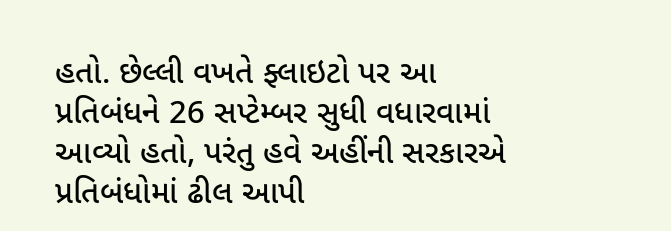હતો. છેલ્લી વખતે ફ્લાઇટો પર આ પ્રતિબંધને 26 સપ્ટેમ્બર સુધી વધારવામાં આવ્યો હતો, પરંતુ હવે અહીંની સરકારએ પ્રતિબંધોમાં ઢીલ આપી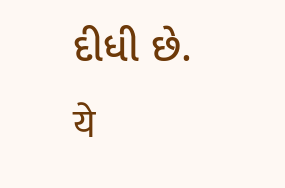દીધી છે.
ये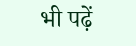भी पढ़ें